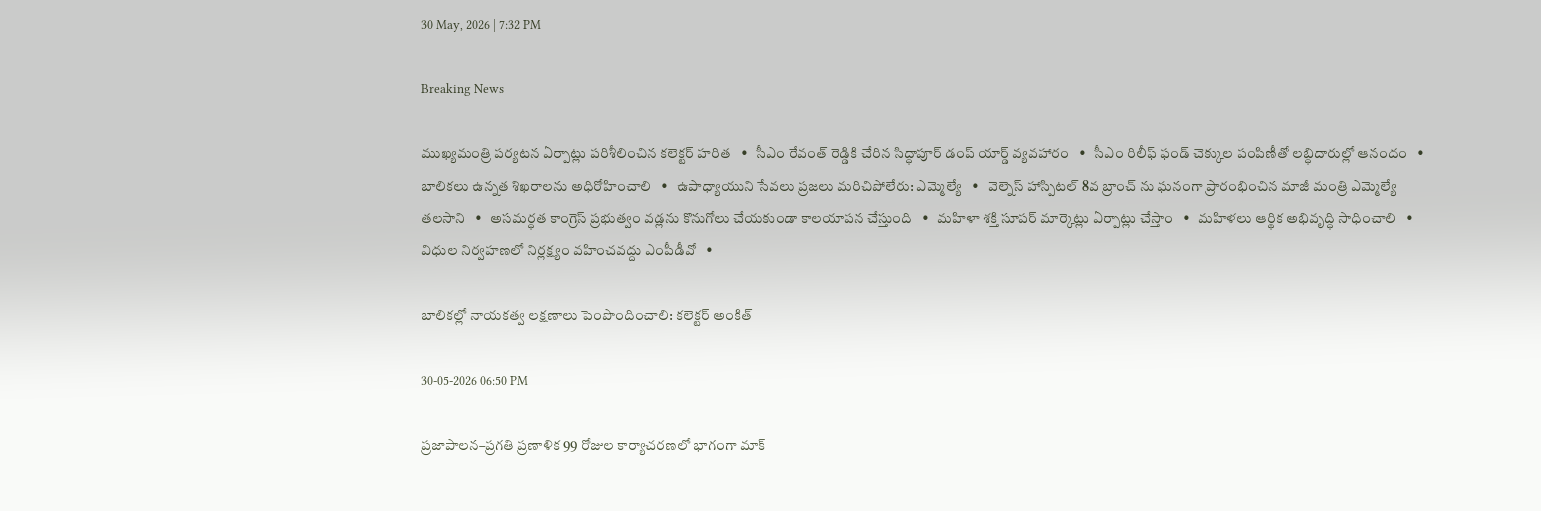30 May, 2026 | 7:32 PM

Breaking News

ముఖ్యమంత్రి పర్యటన ఏర్పాట్లు పరిశీలించిన కలెక్టర్ హరిత   •   సీఎం రేవంత్ రెడ్డికి చేరిన సిద్ధాపూర్ డంప్ యార్డ్ వ్యవహారం   •   సీఎం రిలీఫ్ ఫండ్ చెక్కుల పంపిణీతో లబ్ధిదారుల్లో ఆనందం   •   బాలికలు ఉన్నత శిఖరాలను అధిరోహించాలి   •   ఉపాధ్యాయుని సేవలు ప్రజలు మరిచిపోలేరు: ఎమ్మెల్యే   •   వెల్నెస్ హాస్పిటల్ 8వ బ్రాంచ్ ను ఘనంగా ప్రారంభించిన మాజీ మంత్రి ఎమ్మెల్యే తలసాని   •   అసమర్ధత కాంగ్రెస్ ప్రభుత్వం వడ్లను కొనుగోలు చేయకుండా కాలయాపన చేస్తుంది   •   మహిళా శక్తి సూపర్ మార్కెట్లు ఏర్పాట్లు చేస్తాం   •   మహిళలు ఆర్థిక అభివృద్ధి సాధించాలి   •   విధుల నిర్వహణలో నిర్లక్ష్యం వహించవద్దు ఎంపీడీవో   •

బాలికల్లో నాయకత్వ లక్షణాలు పెంపొందించాలి: కలెక్టర్ అంకిత్

30-05-2026 06:50 PM

ప్రజాపాలన–ప్రగతి ప్రణాళిక 99 రోజుల కార్యాచరణలో భాగంగా మాక్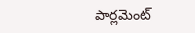పార్లమెంట్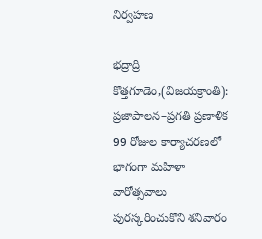నిర్వహణ

భద్రాద్రి కొత్తగూడెం,(విజయక్రాంతి): ప్రజాపాలన–ప్రగతి ప్రణాళిక 99 రోజుల కార్యాచరణలో భాగంగా మహిళా వారోత్సవాలు పురస్కరించుకొని శనివారం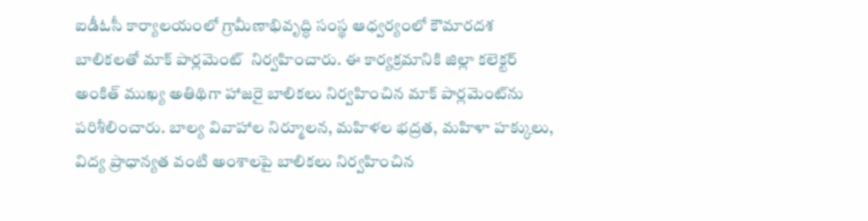ఐడీఓసీ కార్యాలయంలో గ్రామీణాభివృద్ధి సంస్థ ఆధ్వర్యంలో కౌమారదశ బాలికలతో మాక్ పార్లమెంట్  నిర్వహించారు. ఈ కార్యక్రమానికి జిల్లా కలెక్టర్ అంకిత్ ముఖ్య అతిథిగా హాజరై బాలికలు నిర్వహించిన మాక్ పార్లమెంట్‌ను పరిశీలించారు. బాల్య వివాహాల నిర్మూలన, మహిళల భద్రత, మహిళా హక్కులు, విద్య ప్రాధాన్యత వంటి అంశాలపై బాలికలు నిర్వహించిన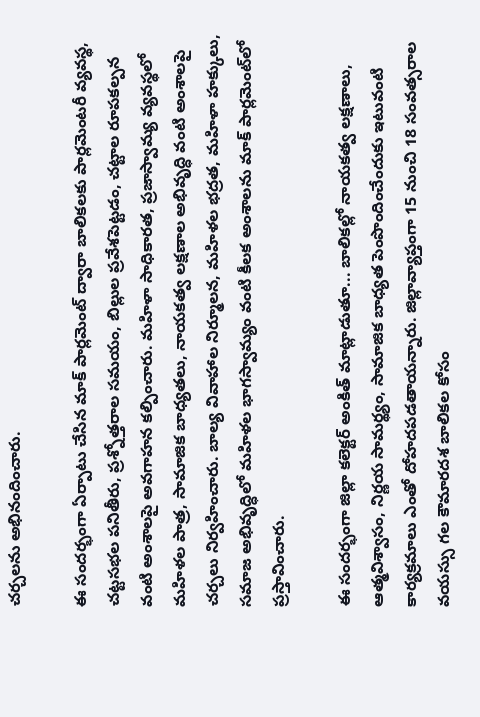చర్చలను అభినందించారు.

ఈ సందర్భంగా ఏర్పాటు చేసిన మాక్ పార్లమెంట్ ద్వారా బాలికలకు పార్లమెంటరీ వ్యవస్థ, చట్టసభల పనితీరు, ప్రశ్నోత్తరాల సమయం, బిల్లుల ప్రవేశపెట్టడం, చట్టాల రూపకల్పన వంటి అంశాలపై అవగాహన కల్పించారు. మహిళా సాధికారత, ప్రజాస్వామ్య వ్యవస్థలో మహిళల పాత్ర, సామాజిక బాధ్యతలు, నాయకత్వ లక్షణాల అభివృద్ధి వంటి అంశాలపై చర్చలు నిర్వహించారు. బాల్య వివాహాల నిర్మూలన, మహిళల భద్రత, మహిళా హక్కులు, సమాజ అభివృద్ధిలో మహిళల భాగస్వామ్యం వంటి కీలక అంశాలను మాక్ పార్లమెంట్‌లో ప్రస్తావించారు.

ఈ సందర్భంగా జిల్లా కలెక్టర్ అంకిత్ మాట్లాడుతూ... బాలికల్లో నాయకత్వ లక్షణాలు, ఆత్మవిశ్వాసం, నిర్ణయ సామర్థ్యం, సామాజిక బాధ్యత పెంపొందించేందుకు ఇటువంటి కార్యక్రమాలు ఎంతో దోహదపడతాయన్నారు. జిల్లావ్యాప్తంగా 15 నుంచి 18 సంవత్సరాల వయస్సు గల కౌమారదశ బాలికల కోసం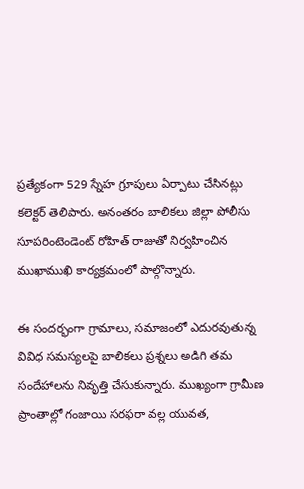ప్రత్యేకంగా 529 స్నేహ గ్రూపులు ఏర్పాటు చేసినట్లు కలెక్టర్ తెలిపారు. అనంతరం బాలికలు జిల్లా పోలీసు సూపరింటెండెంట్ రోహిత్ రాజుతో నిర్వహించిన ముఖాముఖి కార్యక్రమంలో పాల్గొన్నారు.

ఈ సందర్భంగా గ్రామాలు, సమాజంలో ఎదురవుతున్న వివిధ సమస్యలపై బాలికలు ప్రశ్నలు అడిగి తమ సందేహాలను నివృత్తి చేసుకున్నారు. ముఖ్యంగా గ్రామీణ ప్రాంతాల్లో గంజాయి సరఫరా వల్ల యువత,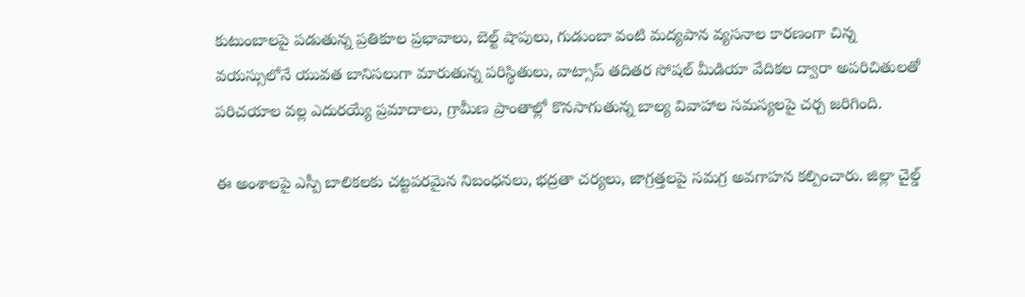కుటుంబాలపై పడుతున్న ప్రతికూల ప్రభావాలు, బెల్ట్ షాపులు, గుడుంబా వంటి మద్యపాన వ్యసనాల కారణంగా చిన్న వయస్సులోనే యువత బానిసలుగా మారుతున్న పరిస్థితులు, వాట్సాప్ తదితర సోషల్ మీడియా వేదికల ద్వారా అపరిచితులతో పరిచయాల వల్ల ఎదురయ్యే ప్రమాదాలు, గ్రామీణ ప్రాంతాల్లో కొనసాగుతున్న బాల్య వివాహాల సమస్యలపై చర్చ జరిగింది.

ఈ అంశాలపై ఎస్పీ బాలికలకు చట్టపరమైన నిబంధనలు, భద్రతా చర్యలు, జాగ్రత్తలపై సమగ్ర అవగాహన కల్పించారు. జిల్లా చైల్డ్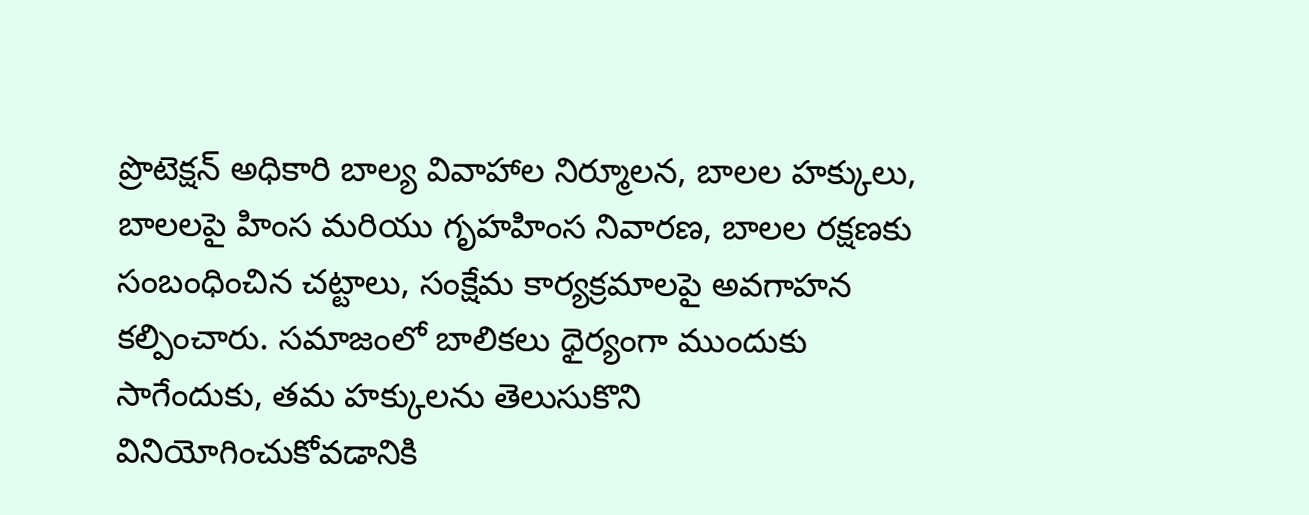ప్రొటెక్షన్ అధికారి బాల్య వివాహాల నిర్మూలన, బాలల హక్కులు, బాలలపై హింస మరియు గృహహింస నివారణ, బాలల రక్షణకు సంబంధించిన చట్టాలు, సంక్షేమ కార్యక్రమాలపై అవగాహన కల్పించారు. సమాజంలో బాలికలు ధైర్యంగా ముందుకు సాగేందుకు, తమ హక్కులను తెలుసుకొని వినియోగించుకోవడానికి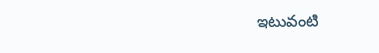ఇటువంటి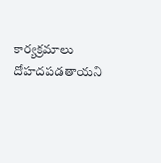కార్యక్రమాలు దోహదపడతాయని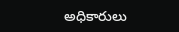అధికారులు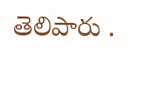తెలిపారు .